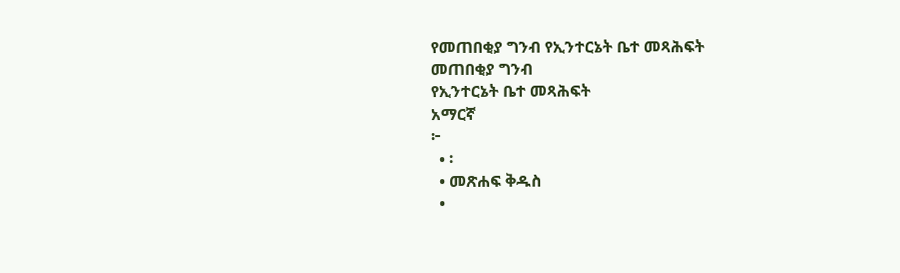የመጠበቂያ ግንብ የኢንተርኔት ቤተ መጻሕፍት
መጠበቂያ ግንብ
የኢንተርኔት ቤተ መጻሕፍት
አማርኛ
፦
  • ፡
  • መጽሐፍ ቅዱስ
  •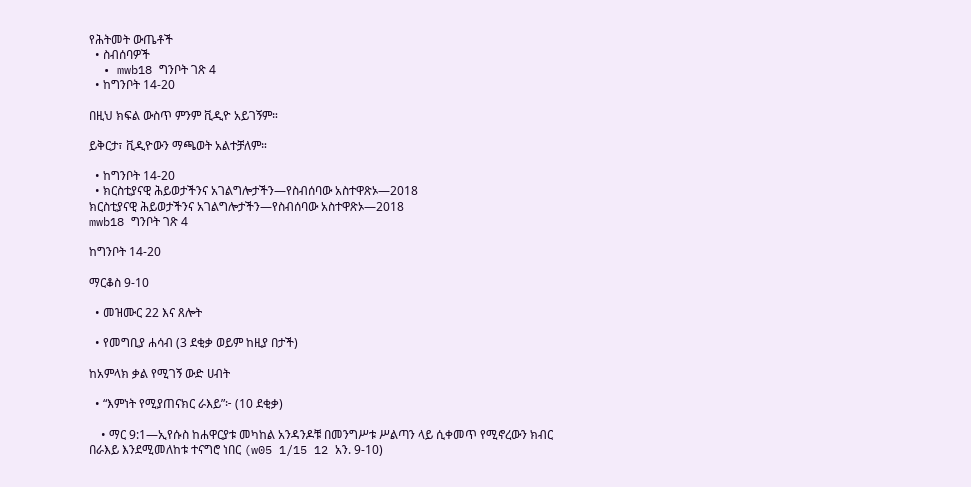የሕትመት ውጤቶች
  • ስብሰባዎች
  • mwb18 ግንቦት ገጽ 4
  • ከግንቦት 14-20

በዚህ ክፍል ውስጥ ምንም ቪዲዮ አይገኝም።

ይቅርታ፣ ቪዲዮውን ማጫወት አልተቻለም።

  • ከግንቦት 14-20
  • ክርስቲያናዊ ሕይወታችንና አገልግሎታችን—የስብሰባው አስተዋጽኦ—2018
ክርስቲያናዊ ሕይወታችንና አገልግሎታችን—የስብሰባው አስተዋጽኦ—2018
mwb18 ግንቦት ገጽ 4

ከግንቦት 14-20

ማርቆስ 9-10

  • መዝሙር 22 እና ጸሎት

  • የመግቢያ ሐሳብ (3 ደቂቃ ወይም ከዚያ በታች)

ከአምላክ ቃል የሚገኝ ውድ ሀብት

  • “እምነት የሚያጠናክር ራእይ”፦ (10 ደቂቃ)

    • ማር 9:1—ኢየሱስ ከሐዋርያቱ መካከል አንዳንዶቹ በመንግሥቱ ሥልጣን ላይ ሲቀመጥ የሚኖረውን ክብር በራእይ እንደሚመለከቱ ተናግሮ ነበር (w05 1/15 12 አን. 9-10)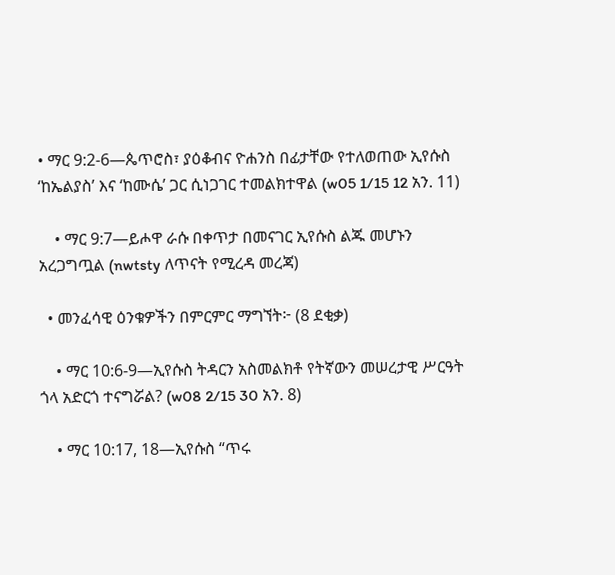• ማር 9:2-6—ጴጥሮስ፣ ያዕቆብና ዮሐንስ በፊታቸው የተለወጠው ኢየሱስ ‘ከኤልያስ’ እና ‘ከሙሴ’ ጋር ሲነጋገር ተመልክተዋል (w05 1/15 12 አን. 11)

    • ማር 9:7—ይሖዋ ራሱ በቀጥታ በመናገር ኢየሱስ ልጁ መሆኑን አረጋግጧል (nwtsty ለጥናት የሚረዳ መረጃ)

  • መንፈሳዊ ዕንቁዎችን በምርምር ማግኘት፦ (8 ደቂቃ)

    • ማር 10:6-9—ኢየሱስ ትዳርን አስመልክቶ የትኛውን መሠረታዊ ሥርዓት ጎላ አድርጎ ተናግሯል? (w08 2/15 30 አን. 8)

    • ማር 10:17, 18—ኢየሱስ “ጥሩ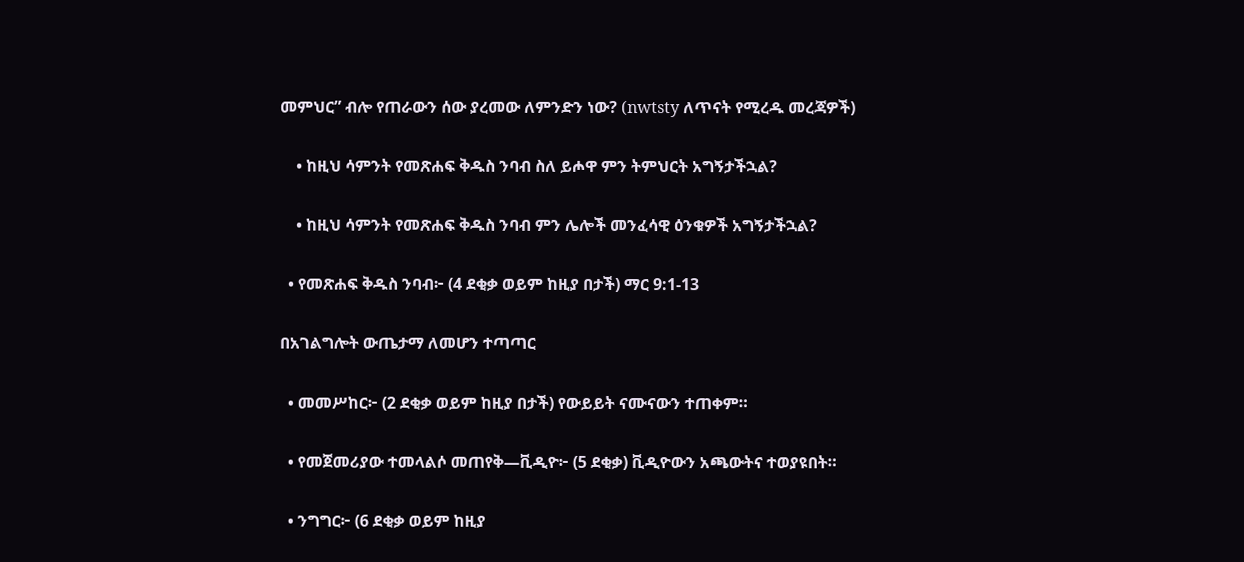መምህር” ብሎ የጠራውን ሰው ያረመው ለምንድን ነው? (nwtsty ለጥናት የሚረዱ መረጃዎች)

    • ከዚህ ሳምንት የመጽሐፍ ቅዱስ ንባብ ስለ ይሖዋ ምን ትምህርት አግኝታችኋል?

    • ከዚህ ሳምንት የመጽሐፍ ቅዱስ ንባብ ምን ሌሎች መንፈሳዊ ዕንቁዎች አግኝታችኋል?

  • የመጽሐፍ ቅዱስ ንባብ፦ (4 ደቂቃ ወይም ከዚያ በታች) ማር 9:1-13

በአገልግሎት ውጤታማ ለመሆን ተጣጣር

  • መመሥከር፦ (2 ደቂቃ ወይም ከዚያ በታች) የውይይት ናሙናውን ተጠቀም።

  • የመጀመሪያው ተመላልሶ መጠየቅ—ቪዲዮ፦ (5 ደቂቃ) ቪዲዮውን አጫውትና ተወያዩበት።

  • ንግግር፦ (6 ደቂቃ ወይም ከዚያ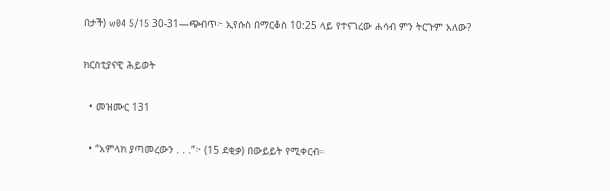በታች) w04 5/15 30-31—ጭብጥ፦ ኢየሱስ በማርቆስ 10:25 ላይ የተናገረው ሐሳብ ምን ትርጉም አለው?

ክርስቲያናዊ ሕይወት

  • መዝሙር 131

  • “አምላክ ያጣመረውን . . .”፦ (15 ደቂቃ) በውይይት የሚቀርብ።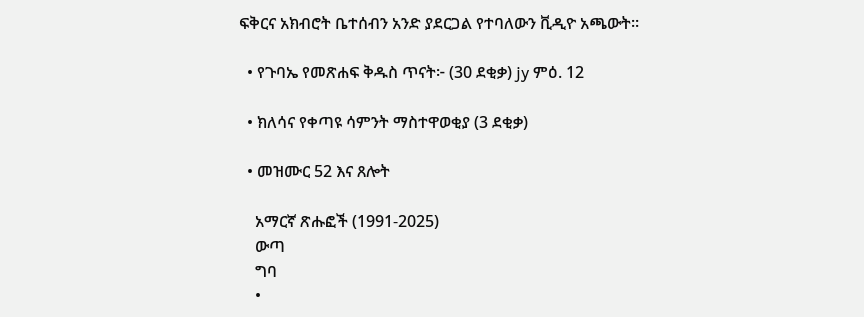ፍቅርና አክብሮት ቤተሰብን አንድ ያደርጋል የተባለውን ቪዲዮ አጫውት።

  • የጉባኤ የመጽሐፍ ቅዱስ ጥናት፦ (30 ደቂቃ) jy ምዕ. 12

  • ክለሳና የቀጣዩ ሳምንት ማስተዋወቂያ (3 ደቂቃ)

  • መዝሙር 52 እና ጸሎት

    አማርኛ ጽሑፎች (1991-2025)
    ውጣ
    ግባ
    •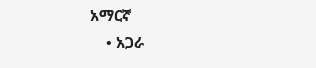አማርኛ
    • አጋራ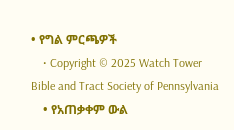• የግል ምርጫዎች
    • Copyright © 2025 Watch Tower Bible and Tract Society of Pennsylvania
    • የአጠቃቀም ውል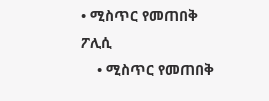• ሚስጥር የመጠበቅ ፖሊሲ
    • ሚስጥር የመጠበቅ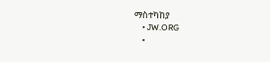ማስተካከያ
    • JW.ORG
    •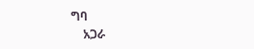ግባ
    አጋራ